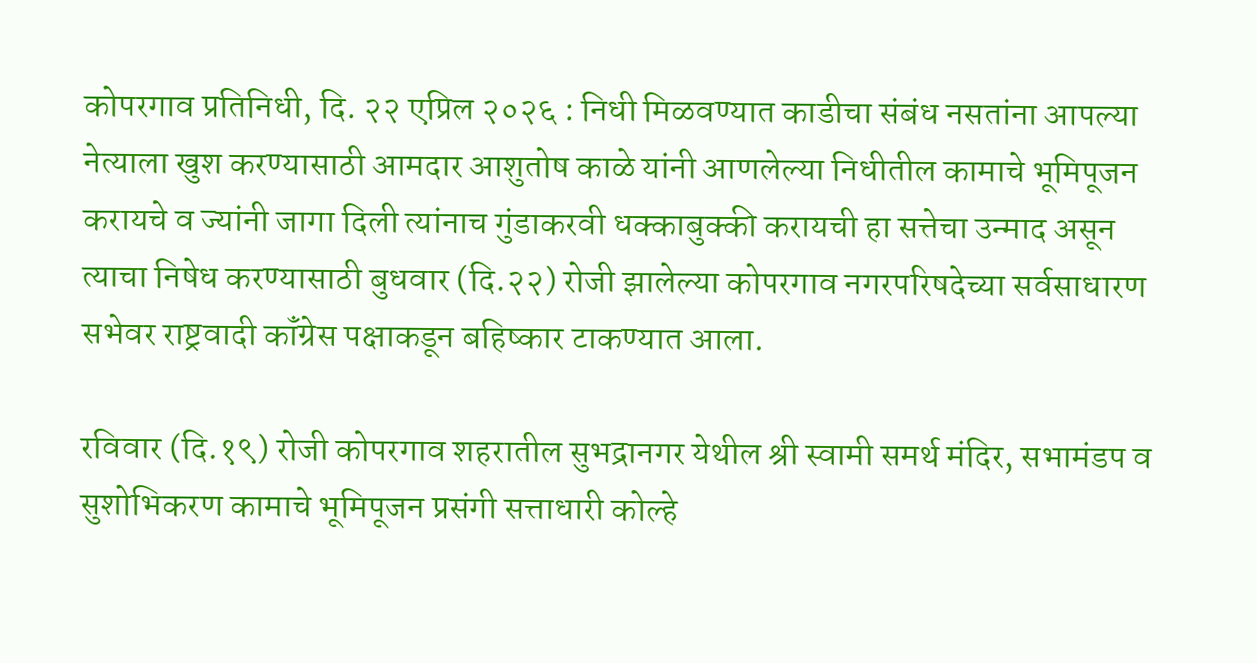कोपरगाव प्रतिनिधी, दि. २२ एप्रिल २०२६ : निधी मिळवण्यात काडीचा संबंध नसतांना आपल्या नेत्याला खुश करण्यासाठी आमदार आशुतोष काळे यांनी आणलेल्या निधीतील कामाचे भूमिपूजन करायचे व ज्यांनी जागा दिली त्यांनाच गुंडाकरवी धक्काबुक्की करायची हा सत्तेचा उन्माद असून त्याचा निषेध करण्यासाठी बुधवार (दि.२२) रोजी झालेल्या कोपरगाव नगरपरिषदेच्या सर्वसाधारण सभेवर राष्ट्रवादी कॉंग्रेस पक्षाकडून बहिष्कार टाकण्यात आला.

रविवार (दि.१९) रोजी कोपरगाव शहरातील सुभद्रानगर येथील श्री स्वामी समर्थ मंदिर, सभामंडप व सुशोभिकरण कामाचे भूमिपूजन प्रसंगी सत्ताधारी कोल्हे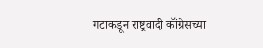गटाकडून राष्ट्रवादी कॉंग्रेसच्या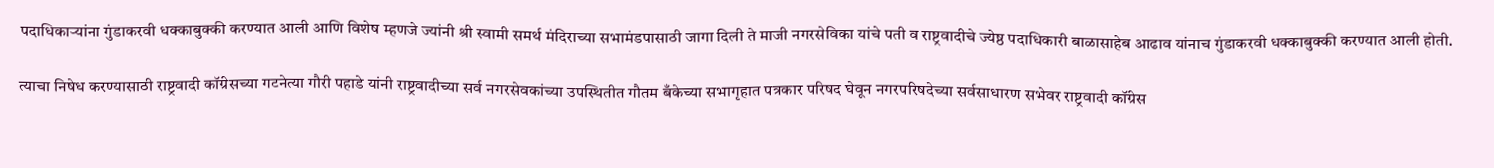पदाधिकाऱ्यांना गुंडाकरवी धक्काबुक्की करण्यात आली आणि विशेष म्हणजे ज्यांनी श्री स्वामी समर्थ मंदिराच्या सभामंडपासाठी जागा दिली ते माजी नगरसेविका यांचे पती व राष्ट्रवादीचे ज्येष्ठ पदाधिकारी बाळासाहेब आढाव यांनाच गुंडाकरवी धक्काबुक्की करण्यात आली होती.

त्याचा निषेध करण्यासाठी राष्ट्रवादी कॉंग्रेसच्या गटनेत्या गौरी पहाडे यांनी राष्ट्रवादीच्या सर्व नगरसेवकांच्या उपस्थितीत गौतम बँकेच्या सभागृहात पत्रकार परिषद घेवून नगरपरिषदेच्या सर्वसाधारण सभेवर राष्ट्रवादी कॉंग्रेस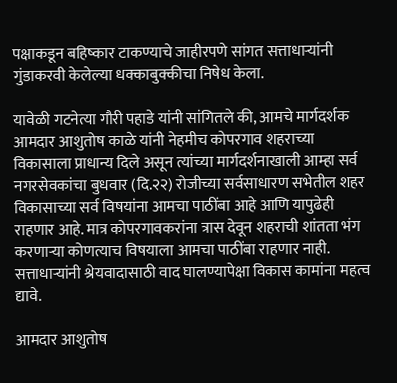पक्षाकडून बहिष्कार टाकण्याचे जाहीरपणे सांगत सत्ताधाऱ्यांनी गुंडाकरवी केलेल्या धक्काबुक्कीचा निषेध केला.

यावेळी गटनेत्या गौरी पहाडे यांनी सांगितले की, आमचे मार्गदर्शक आमदार आशुतोष काळे यांनी नेहमीच कोपरगाव शहराच्या विकासाला प्राधान्य दिले असून त्यांच्या मार्गदर्शनाखाली आम्हा सर्व नगरसेवकांचा बुधवार (दि.२२) रोजीच्या सर्वसाधारण सभेतील शहर विकासाच्या सर्व विषयांना आमचा पाठींबा आहे आणि यापुढेही राहणार आहे. मात्र कोपरगावकरांना त्रास देवून शहराची शांतता भंग करणाऱ्या कोणत्याच विषयाला आमचा पाठींबा राहणार नाही. सत्ताधाऱ्यांनी श्रेयवादासाठी वाद घालण्यापेक्षा विकास कामांना महत्व द्यावे.

आमदार आशुतोष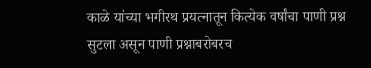काळे यांच्या भगीरथ प्रयत्नातून कित्येक वर्षांचा पाणी प्रश्न सुटला असून पाणी प्रश्नाबरोबरच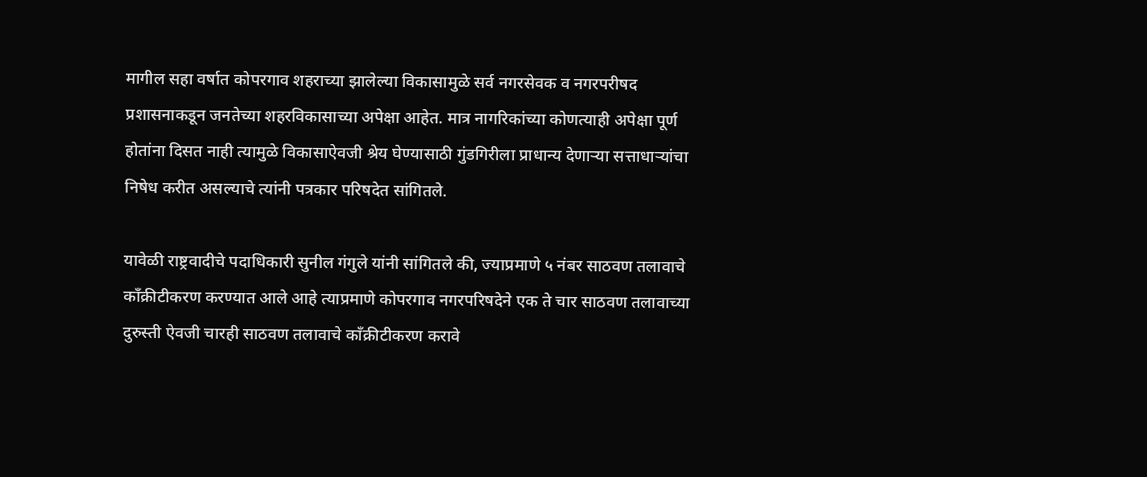मागील सहा वर्षात कोपरगाव शहराच्या झालेल्या विकासामुळे सर्व नगरसेवक व नगरपरीषद प्रशासनाकडून जनतेच्या शहरविकासाच्या अपेक्षा आहेत. मात्र नागरिकांच्या कोणत्याही अपेक्षा पूर्ण होतांना दिसत नाही त्यामुळे विकासाऐवजी श्रेय घेण्यासाठी गुंडगिरीला प्राधान्य देणाऱ्या सत्ताधाऱ्यांचा निषेध करीत असल्याचे त्यांनी पत्रकार परिषदेत सांगितले.

यावेळी राष्ट्रवादीचे पदाधिकारी सुनील गंगुले यांनी सांगितले की, ज्याप्रमाणे ५ नंबर साठवण तलावाचे कॉंक्रीटीकरण करण्यात आले आहे त्याप्रमाणे कोपरगाव नगरपरिषदेने एक ते चार साठवण तलावाच्या दुरुस्ती ऐवजी चारही साठवण तलावाचे कॉंक्रीटीकरण करावे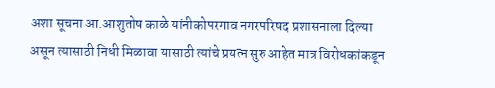अशा सूचना आ.आशुतोष काळे यांनीकोपरगाव नगरपरिषद प्रशासनाला दिल्या असून त्यासाठी निधी मिळावा यासाठी त्यांचे प्रयत्न सुरु आहेत मात्र विरोधकांकडून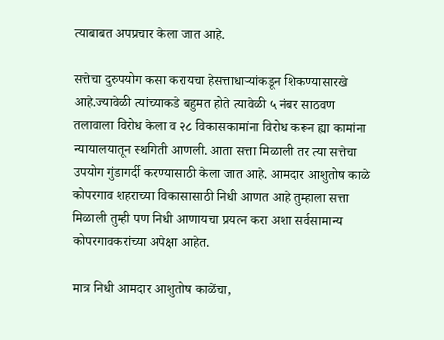त्याबाबत अपप्रचार केला जात आहे.

सत्तेचा दुरुपयोग कसा करायचा हेसत्ताधाऱ्यांकडून शिकण्यासारखे आहे.ज्यावेळी त्यांच्याकडे बहुमत होते त्यावेळी ५ नंबर साठवण तलावाला विरोध केला व २८ विकासकामांना विरोध करून ह्या कामांना न्यायालयातून स्थगिती आणली. आता सत्ता मिळाली तर त्या सत्तेचा उपयोग गुंडागर्दी करण्यासाठी केला जात आहे. आमदार आशुतोष काळे कोपरगाव शहराच्या विकासासाठी निधी आणत आहे तुम्हाला सत्ता मिळाली तुम्ही पण निधी आणायचा प्रयत्न करा अशा सर्वसामान्य कोपरगावकरांच्या अपेक्षा आहेत.

मात्र निधी आमदार आशुतोष काळेंचा,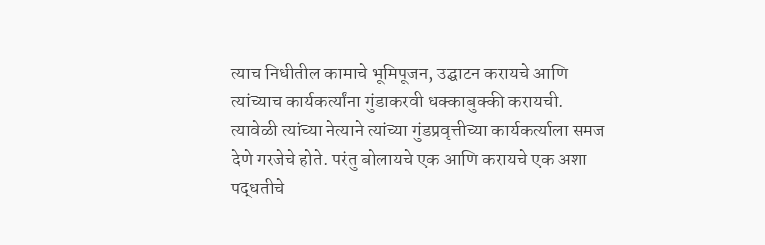त्याच निधीतील कामाचे भूमिपूजन, उद्घाटन करायचे आणि त्यांच्याच कार्यकर्त्यांना गुंडाकरवी धक्काबुक्की करायची. त्यावेळी त्यांच्या नेत्याने त्यांच्या गुंडप्रवृत्तीच्या कार्यकर्त्याला समज देणे गरजेचे होते. परंतु बोलायचे एक आणि करायचे एक अशा पद्धतीचे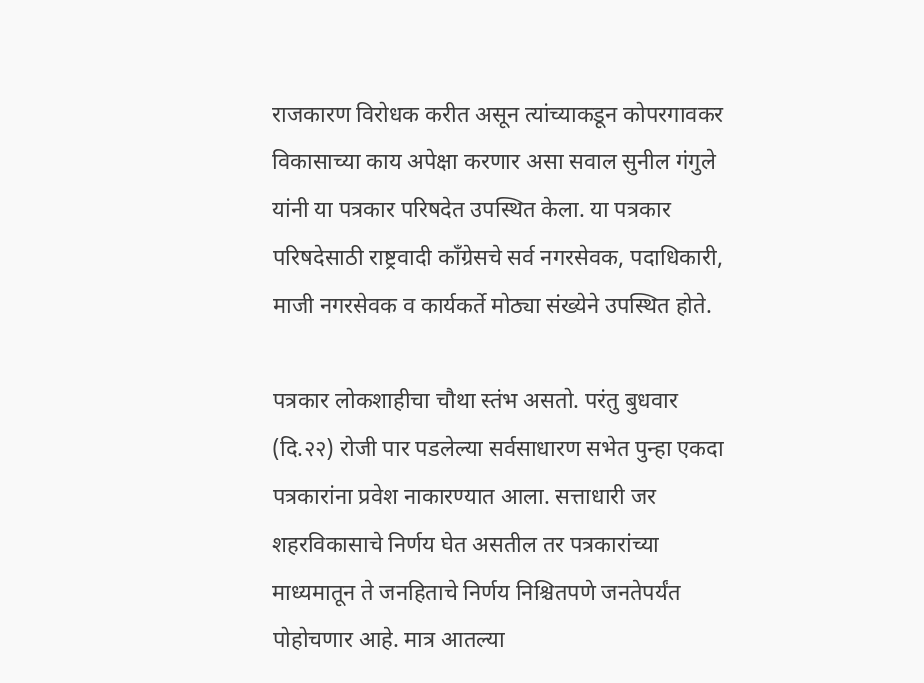राजकारण विरोधक करीत असून त्यांच्याकडून कोपरगावकर विकासाच्या काय अपेक्षा करणार असा सवाल सुनील गंगुले यांनी या पत्रकार परिषदेत उपस्थित केला. या पत्रकार परिषदेसाठी राष्ट्रवादी कॉंग्रेसचे सर्व नगरसेवक, पदाधिकारी, माजी नगरसेवक व कार्यकर्ते मोठ्या संख्येने उपस्थित होते.

पत्रकार लोकशाहीचा चौथा स्तंभ असतो. परंतु बुधवार (दि.२२) रोजी पार पडलेल्या सर्वसाधारण सभेत पुन्हा एकदा पत्रकारांना प्रवेश नाकारण्यात आला. सत्ताधारी जर शहरविकासाचे निर्णय घेत असतील तर पत्रकारांच्या माध्यमातून ते जनहिताचे निर्णय निश्चितपणे जनतेपर्यंत पोहोचणार आहे. मात्र आतल्या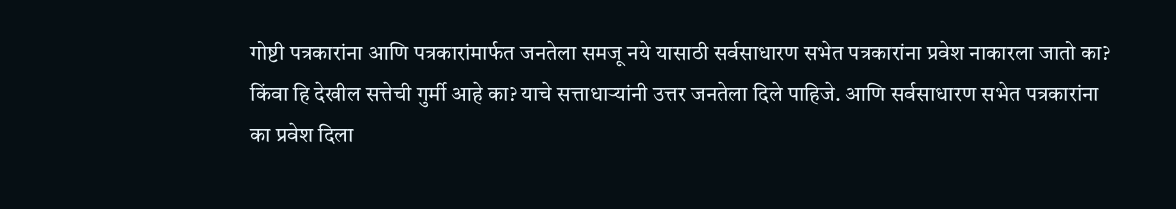गोष्टी पत्रकारांना आणि पत्रकारांमार्फत जनतेला समजू नये यासाठी सर्वसाधारण सभेत पत्रकारांना प्रवेश नाकारला जातो का? किंवा हि देखील सत्तेची गुर्मी आहे का? याचे सत्ताधाऱ्यांनी उत्तर जनतेला दिले पाहिजे. आणि सर्वसाधारण सभेत पत्रकारांना का प्रवेश दिला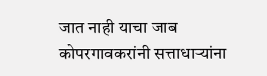जात नाही याचा जाब कोपरगावकरांनी सत्ताधाऱ्यांना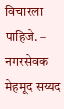विचारला पाहिजे. – नगरसेवक मेहमूद सय्यद